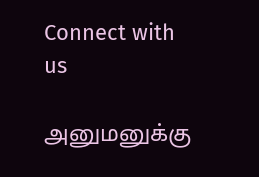Connect with us

அனுமனுக்கு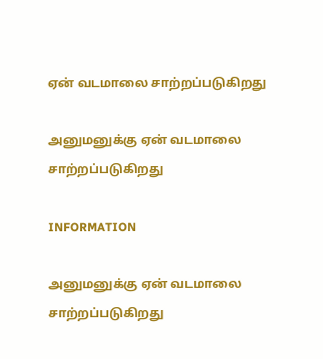ஏன் வடமாலை சாற்றப்படுகிறது

அனுமனுக்கு ஏன் வடமாலை சாற்றப்படுகிறது

INFORMATION

அனுமனுக்கு ஏன் வடமாலை சாற்றப்படுகிறது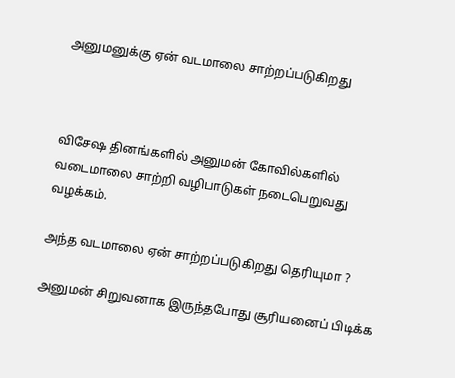அனுமனுக்கு ஏன் வடமாலை சாற்றப்படுகிறது



விசேஷ தினங்களில் அனுமன் கோவில்களில் வடைமாலை சாற்றி வழிபாடுகள் நடைபெறுவது வழக்கம்.

அந்த வடமாலை ஏன் சாற்றப்படுகிறது தெரியுமா ?

அனுமன் சிறுவனாக இருந்தபோது சூரியனைப் பிடிக்க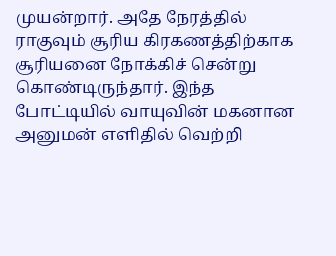முயன்றார். அதே நேரத்தில் ராகுவும் சூரிய கிரகணத்திற்காக சூரியனை நோக்கிச் சென்று கொண்டிருந்தார். இந்த போட்டியில் வாயுவின் மகனான அனுமன் எளிதில் வெற்றி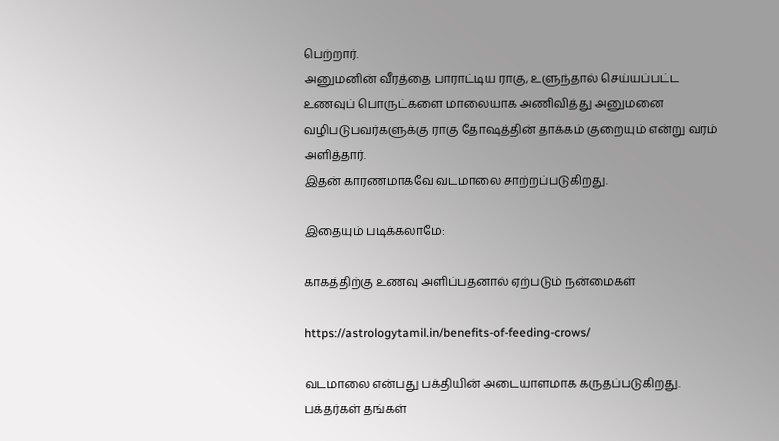பெற்றார்.
அனுமனின் வீரத்தை பாராட்டிய ராகு, உளுந்தால் செய்யப்பட்ட உணவுப் பொருட்களை மாலையாக அணிவித்து அனுமனை வழிபடுபவர்களுக்கு ராகு தோஷத்தின் தாக்கம் குறையும் என்று வரம் அளித்தார்.
இதன் காரணமாகவே வடமாலை சாற்றப்படுகிறது.

இதையும் படிக்கலாமே:

காகத்திற்கு உணவு அளிப்பதனால் ஏற்படும் நன்மைகள்

https://astrologytamil.in/benefits-of-feeding-crows/

வடமாலை என்பது பக்தியின் அடையாளமாக கருதப்படுகிறது. பக்தர்கள் தங்கள்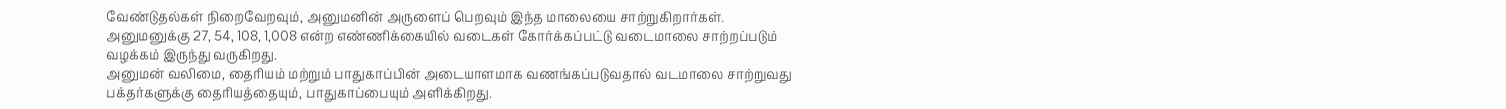வேண்டுதல்கள் நிறைவேறவும், அனுமனின் அருளைப் பெறவும் இந்த மாலையை சாற்றுகிறார்கள்.
அனுமனுக்கு 27, 54, 108, 1,008 என்ற எண்ணிக்கையில் வடைகள் கோர்க்கப்பட்டு வடைமாலை சாற்றப்படும் வழக்கம் இருந்து வருகிறது.
அனுமன் வலிமை, தைரியம் மற்றும் பாதுகாப்பின் அடையாளமாக வணங்கப்படுவதால் வடமாலை சாற்றுவது பக்தர்களுக்கு தைரியத்தையும், பாதுகாப்பையும் அளிக்கிறது.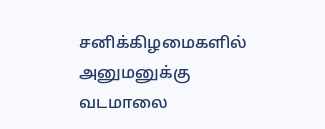சனிக்கிழமைகளில் அனுமனுக்கு வடமாலை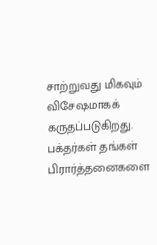சாற்றுவது மிகவும் விசேஷமாகக் கருதப்படுகிறது.
பக்தர்கள் தங்கள் பிரார்த்தனைகளை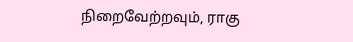நிறைவேற்றவும், ராகு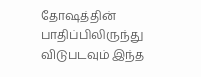தோஷத்தின் பாதிப்பிலிருந்து விடுபடவும் இந்த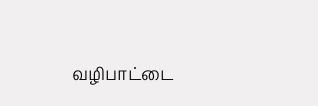வழிபாட்டை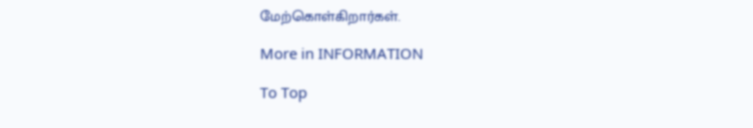மேற்கொள்கிறார்கள்.

More in INFORMATION

To Top